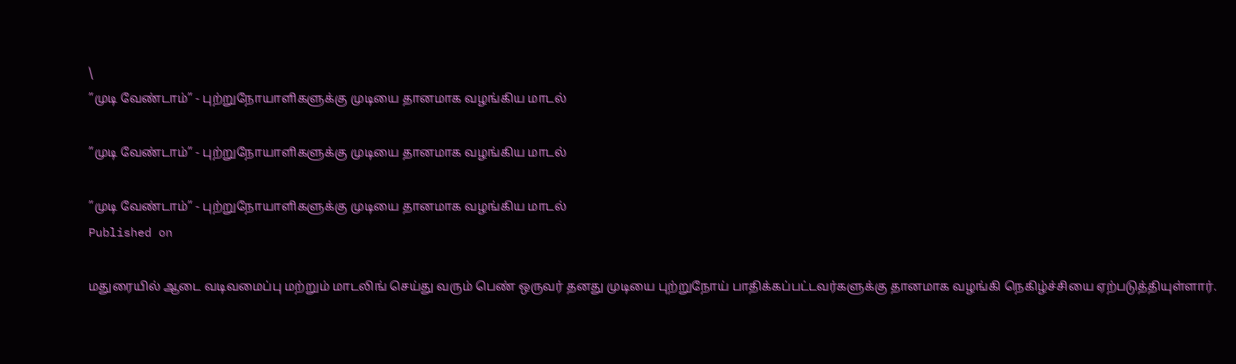\
”முடி வேண்டாம்” - புற்றுநோயாளிகளுக்கு முடியை தானமாக வழங்கிய மாடல்

”முடி வேண்டாம்” - புற்றுநோயாளிகளுக்கு முடியை தானமாக வழங்கிய மாடல்

”முடி வேண்டாம்” - புற்றுநோயாளிகளுக்கு முடியை தானமாக வழங்கிய மாடல்
Published on

மதுரையில் ஆடை வடிவமைப்பு மற்றும் மாடலிங் செய்து வரும் பெண் ஒருவர் தனது முடியை புற்றுநோய் பாதிக்கப்பட்டவர்களுக்கு தானமாக வழங்கி நெகிழ்ச்சியை ஏற்படுத்தியுள்ளார்.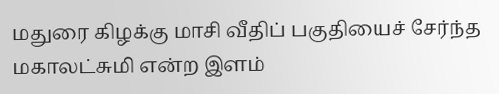மதுரை கிழக்கு மாசி வீதிப் பகுதியைச் சேர்ந்த மகாலட்சுமி என்ற இளம்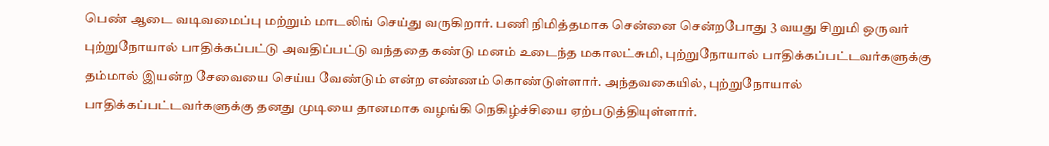பெண் ஆடை வடிவமைப்பு மற்றும் மாடலிங் செய்து வருகிறார். பணி நிமித்தமாக சென்னை சென்றபோது 3 வயது சிறுமி ஒருவர் புற்றுநோயால் பாதிக்கப்பட்டு அவதிப்பட்டு வந்ததை கண்டு மனம் உடைந்த மகாலட்சுமி, புற்றுநோயால் பாதிக்கப்பட்டவர்களுக்கு தம்மால் இயன்ற சேவையை செய்ய வேண்டும் என்ற எண்ணம் கொண்டுள்ளார். அந்தவகையில், புற்றுநோயால் பாதிக்கப்பட்டவர்களுக்கு தனது முடியை தானமாக வழங்கி நெகிழ்ச்சியை ஏற்படுத்தியுள்ளார்.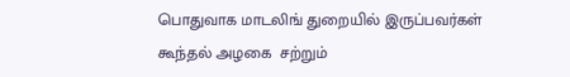பொதுவாக மாடலிங் துறையில் இருப்பவர்கள் கூந்தல் அழகை  சற்றும்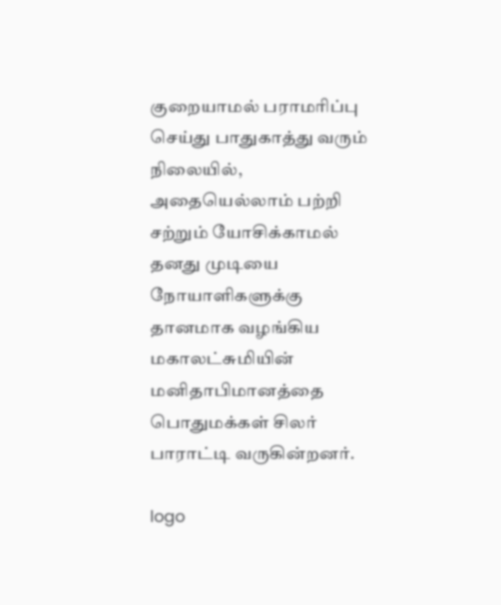குறையாமல் பராமரிப்பு செய்து பாதுகாத்து வரும் நிலையில், அதையெல்லாம் பற்றி சற்றும் யோசிக்காமல் தனது முடியை நோயாளிகளுக்கு தானமாக வழங்கிய மகாலட்சுமியின் மனிதாபிமானத்தை  பொதுமக்கள் சிலர் பாராட்டி வருகின்றனர்.

logo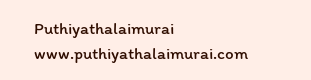Puthiyathalaimurai
www.puthiyathalaimurai.com